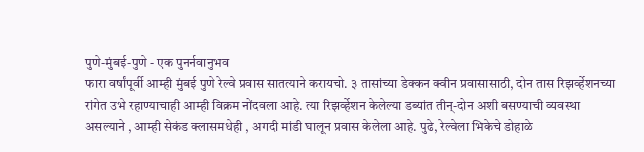पुणे-मुंबई-पुणे - एक पुनर्नवानुभव
फारा वर्षांपूर्वी आम्ही मुंबई पुणे रेल्वे प्रवास सातत्याने करायचो. ३ तासांच्या डेक्कन क्वीन प्रवासासाठी, दोन तास रिझर्व्हेशनच्या रांगेत उभे रहाण्याचाही आम्ही विक्रम नोंदवला आहे. त्या रिझर्व्हेशन केलेल्या डब्यांत तीन्-दोन अशी बसण्याची व्यवस्था असल्याने , आम्ही सेकंड क्लासमधेही , अगदी मांडी घालून प्रवास केलेला आहे. पुढे, रेल्वेला भिकेचे डोहाळे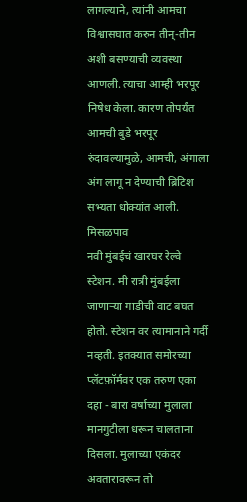लागल्याने, त्यांनी आमचा विश्वासघात करुन तीन्-तीन अशी बसण्याची व्यवस्था आणली. त्याचा आम्ही भरपूर निषेध केला. कारण तोपर्यंत आमची बुडे भरपूर रुंदावल्यामुळे, आमची, अंगाला अंग लागू न देण्याची ब्रिटिश सभ्यता धोक्यांत आली.
मिसळपाव
नवी मुंबईचं खारघर रेल्वे स्टेशन. मी रात्री मुंबईला जाणाऱ्या गाडीची वाट बघत होतो. स्टेशन वर त्यामानाने गर्दी नव्हती. इतक्यात समोरच्या प्लॅटफ़ॉर्मवर एक तरुण एका दहा - बारा वर्षाच्या मुलाला मानगुटीला धरून चालताना दिसला. मुलाच्या एकंदर अवतारावरून तो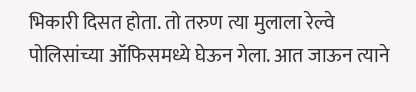भिकारी दिसत होता. तो तरुण त्या मुलाला रेल्वे पोलिसांच्या ऑफिसमध्ये घेऊन गेला. आत जाऊन त्याने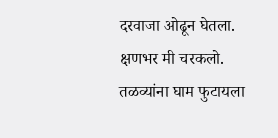दरवाजा ओढून घेतला. क्षणभर मी चरकलो. तळव्यांना घाम फुटायला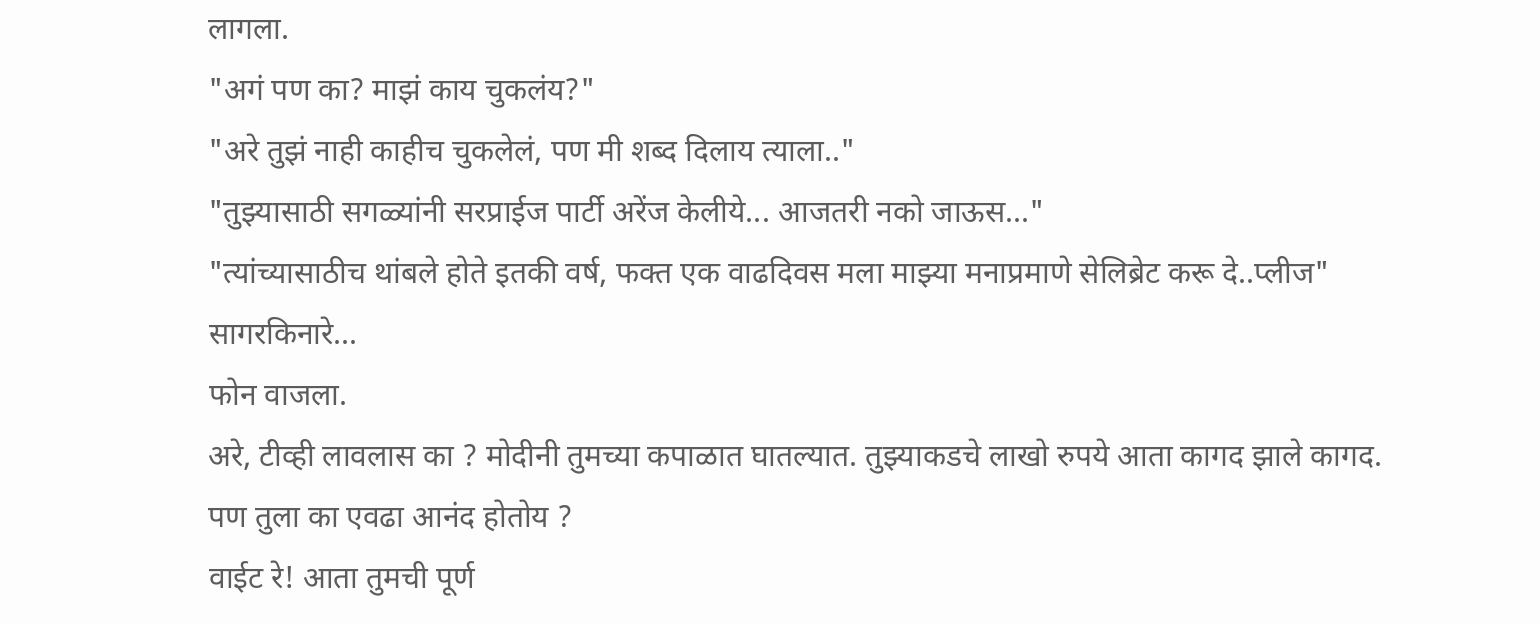लागला.
"अगं पण का? माझं काय चुकलंय?"
"अरे तुझं नाही काहीच चुकलेलं, पण मी शब्द दिलाय त्याला.."
"तुझ्यासाठी सगळ्यांनी सरप्राईज पार्टी अरेंज केलीये... आजतरी नको जाऊस..."
"त्यांच्यासाठीच थांबले होते इतकी वर्ष, फक्त एक वाढदिवस मला माझ्या मनाप्रमाणे सेलिब्रेट करू दे..प्लीज"
सागरकिनारे...
फोन वाजला.
अरे, टीव्ही लावलास का ? मोदीनी तुमच्या कपाळात घातल्यात. तुझ्याकडचे लाखो रुपये आता कागद झाले कागद.
पण तुला का एवढा आनंद होतोय ?
वाईट रे! आता तुमची पूर्ण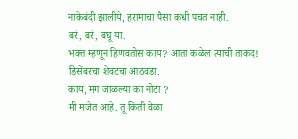नाकेबंदी झालीये, हरामाचा पैसा कधी पचत नाही.
बरं, बरं, बघू या.
भक्त म्हणून हिणवतोस काय? आता कळेल त्याची ताकद!
डिसेंबरचा शेवटचा आठवडा.
काय, मग जाळल्या का नोटा ?
मी मजेत आहे. तू किती वेळा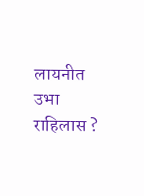लायनीत उभा राहिलास ?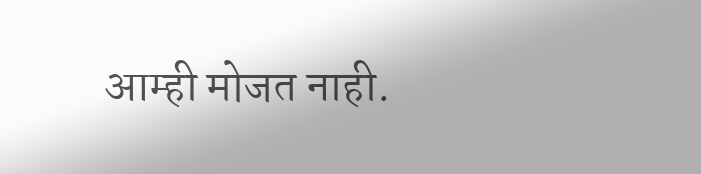आम्ही मोजत नाही.